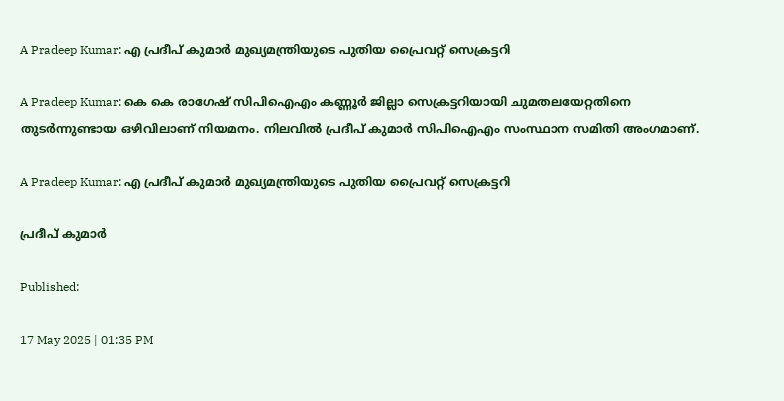A Pradeep Kumar: എ പ്രദീപ് കുമാര്‍ മുഖ്യമന്ത്രിയുടെ പുതിയ പ്രൈവറ്റ് സെക്രട്ടറി

A Pradeep Kumar: കെ കെ രാഗേഷ് സിപിഐഎം കണ്ണൂര്‍ ജില്ലാ സെക്രട്ടറിയായി ചുമതലയേറ്റതിനെ തുടർന്നുണ്ടായ ഒഴിവിലാണ് നിയമനം. നിലവില്‍ പ്രദീപ് കുമാര്‍ സിപിഐഎം സംസ്ഥാന സമിതി അംഗമാണ്.

A Pradeep Kumar: എ പ്രദീപ് കുമാര്‍ മുഖ്യമന്ത്രിയുടെ പുതിയ പ്രൈവറ്റ് സെക്രട്ടറി

പ്രദീപ് കുമാർ

Published:

17 May 2025 | 01:35 PM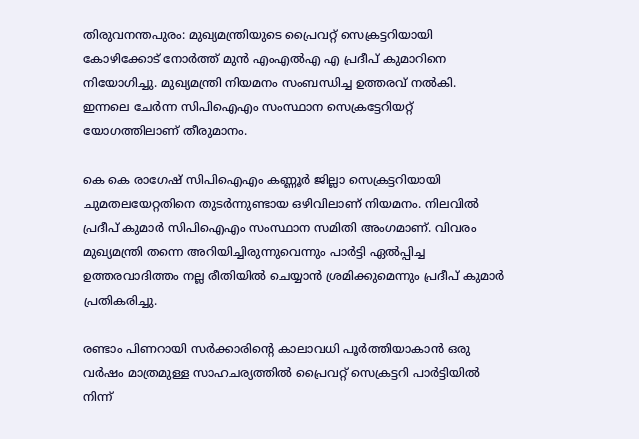തിരുവനന്തപുരം: മുഖ്യമന്ത്രിയുടെ പ്രൈവറ്റ് സെക്രട്ടറിയായി കോഴിക്കോട് നോര്‍ത്ത് മുന്‍ എംഎല്‍എ എ പ്രദീപ് കുമാറിനെ നിയോഗിച്ചു. മുഖ്യമന്ത്രി നിയമനം സംബന്ധിച്ച ഉത്തരവ് നൽകി. ഇന്നലെ ചേര്‍ന്ന സിപിഐഎം സംസ്ഥാന സെക്രട്ടേറിയറ്റ് യോഗത്തിലാണ് തീരുമാനം.

കെ കെ രാഗേഷ് സിപിഐഎം കണ്ണൂര്‍ ജില്ലാ സെക്രട്ടറിയായി ചുമതലയേറ്റതിനെ തുടർന്നുണ്ടായ ഒഴിവിലാണ് നിയമനം. നിലവില്‍ പ്രദീപ് കുമാര്‍ സിപിഐഎം സംസ്ഥാന സമിതി അംഗമാണ്. വിവരം മുഖ്യമന്ത്രി തന്നെ അറിയിച്ചിരുന്നുവെന്നും പാർട്ടി ഏൽപ്പിച്ച ഉത്തരവാദിത്തം നല്ല രീതിയിൽ ചെയ്യാൻ ശ്രമിക്കുമെന്നും പ്രദീപ് കുമാര്‍ പ്രതികരിച്ചു.

രണ്ടാം പിണറായി സർക്കാരിന്റെ കാലാവധി പൂർത്തിയാകാൻ ഒരു വർഷം മാത്രമുള്ള സാഹചര്യത്തിൽ പ്രൈവറ്റ് സെക്രട്ടറി പാർട്ടിയിൽ നിന്ന്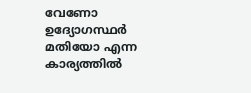വേണോ ഉദ്യോഗസ്ഥർ മതിയോ എന്ന കാര്യത്തിൽ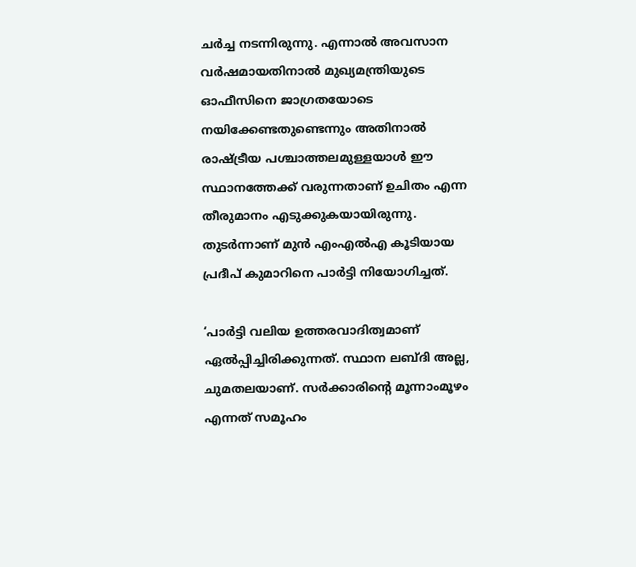ചർച്ച നടന്നിരുന്നു. എന്നാൽ അവസാന വർഷമായതിനാൽ മുഖ്യമന്ത്രിയുടെ ഓഫീസിനെ ജാഗ്രതയോടെ നയിക്കേണ്ടതുണ്ടെന്നും അതിനാൽ രാഷ്ട്രീയ പശ്ചാത്തലമുള്ളയാൾ ഈ സ്ഥാനത്തേക്ക് വരുന്നതാണ് ഉചിതം എന്ന തീരുമാനം എടുക്കുകയായിരുന്നു. തുടർന്നാണ് മുൻ എംഎൽഎ കൂടിയായ പ്രദീപ് കുമാറിനെ പാർട്ടി നിയോഗിച്ചത്.

‘പാര്‍ട്ടി വലിയ ഉത്തരവാദിത്വമാണ് ഏല്‍പ്പിച്ചിരിക്കുന്നത്. സ്ഥാന ലബ്ദി അല്ല, ചുമതലയാണ്. സര്‍ക്കാരിന്റെ മൂന്നാംമൂഴം എന്നത് സമൂഹം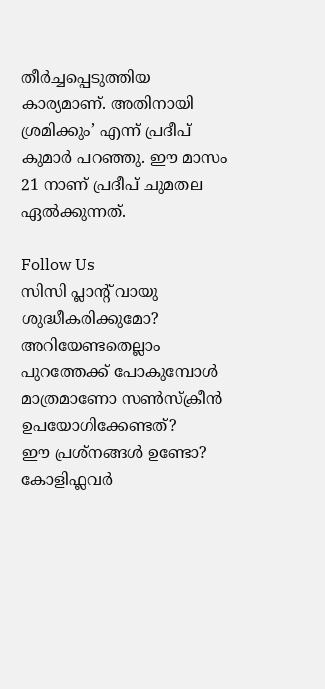തീര്‍ച്ചപ്പെടുത്തിയ കാര്യമാണ്. അതിനായി ശ്രമിക്കും’ എന്ന് പ്രദീപ് കുമാര്‍ പറഞ്ഞു. ഈ മാസം 21 നാണ് പ്രദീപ് ചുമതല ഏല്‍ക്കുന്നത്.

Follow Us
സിസി പ്ലാന്‍റ് വായു ശുദ്ധീകരിക്കുമോ? അറിയേണ്ടതെല്ലാം
പുറത്തേക്ക് പോകുമ്പോള്‍ മാത്രമാണോ സണ്‍സ്‌ക്രീന്‍ ഉപയോഗിക്കേണ്ടത്?
ഈ പ്രശ്നങ്ങൾ ഉണ്ടോ? കോളിഫ്ലവർ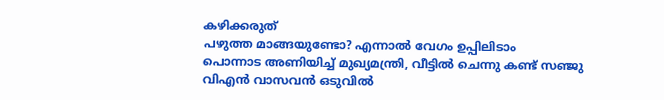കഴിക്കരുത്
പഴുത്ത മാങ്ങയുണ്ടോ? എന്നാല്‍ വേഗം ഉപ്പിലിടാം
പൊന്നാട അണിയിച്ച് മുഖ്യമന്ത്രി, വീട്ടിൽ ചെന്നു കണ്ട് സഞ്ജു
വിഎൻ വാസവൻ ഒടുവിൽ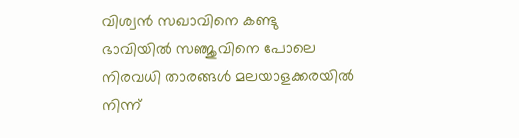വിശ്വൻ സഖാവിനെ കണ്ടു
ഭാവിയില്‍ സഞ്ജുവിനെ പോലെ നിരവധി താരങ്ങള്‍ മലയാളക്കരയില്‍ നിന്ന്‌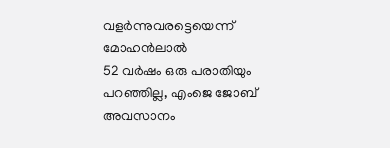വളര്‍ന്നുവരട്ടെയെന്ന് മോഹന്‍ലാല്‍
52 വർഷം ഒരു പരാതിയും പറഞ്ഞില്ല, എംജെ ജോബ് അവസാനം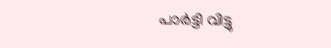പാർട്ടി വിട്ടു